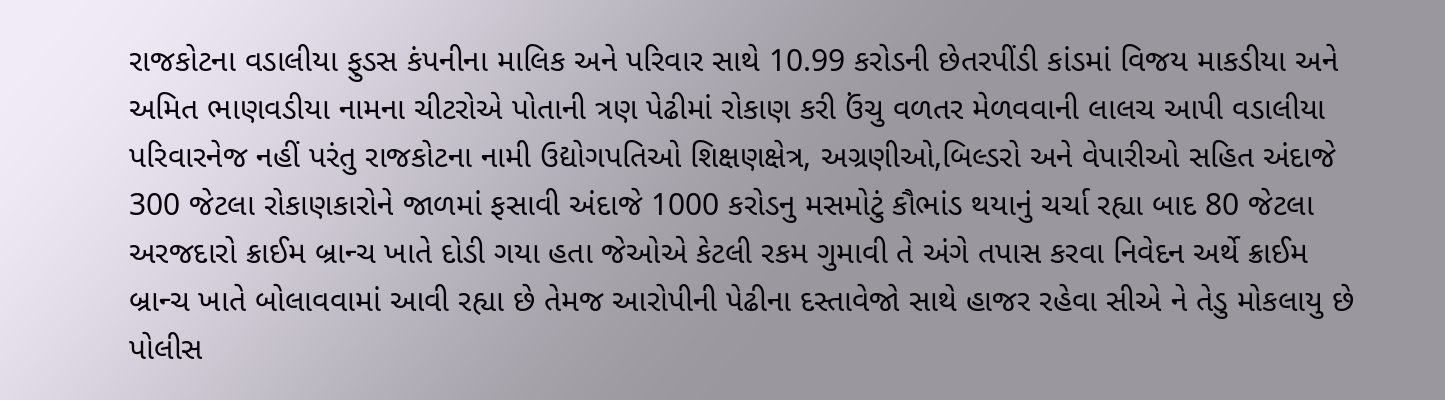રાજકોટના વડાલીયા ફુડસ કંપનીના માલિક અને પરિવાર સાથે 10.99 કરોડની છેતરપીંડી કાંડમાં વિજય માકડીયા અને અમિત ભાણવડીયા નામના ચીટરોએ પોતાની ત્રણ પેઢીમાં રોકાણ કરી ઉંચુ વળતર મેળવવાની લાલચ આપી વડાલીયા પરિવારનેજ નહીં પરંતુ રાજકોટના નામી ઉદ્યોગપતિઓ શિક્ષણક્ષેત્ર, અગ્રણીઓ,બિલ્ડરો અને વેપારીઓ સહિત અંદાજે 300 જેટલા રોકાણકારોને જાળમાં ફસાવી અંદાજે 1000 કરોડનુ મસમોટું કૌભાંડ થયાનું ચર્ચા રહ્યા બાદ 80 જેટલા અરજદારો ક્રાઈમ બ્રાન્ચ ખાતે દોડી ગયા હતા જેઓએ કેટલી રકમ ગુમાવી તે અંગે તપાસ કરવા નિવેદન અર્થે ક્રાઈમ બ્રાન્ચ ખાતે બોલાવવામાં આવી રહ્યા છે તેમજ આરોપીની પેઢીના દસ્તાવેજો સાથે હાજર રહેવા સીએ ને તેડુ મોકલાયુ છે
પોલીસ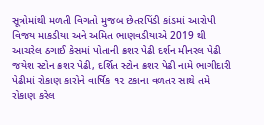સૂત્રોમાંથી મળતી વિગતો મુજબ છેતરપિંડી કાંડમાં આરોપી વિજય માકડીયા અને અમિત ભાણવડીયાએ 2019 થી આચરેલ ઠગાઈ કેસમાં પોતાની ક્રશર પેઢી દર્શન મીનરલ પેઢી જયેશ સ્ટોન ક્રશર પેઢી, દર્શિત સ્ટોન ક્રશર પેઢી નામે ભાગીદારી પેઢીમાં રોકાણ કારોને વાર્ષિક ૧૨ ટકાના વળતર સાથે તમે રોકાણ કરેલ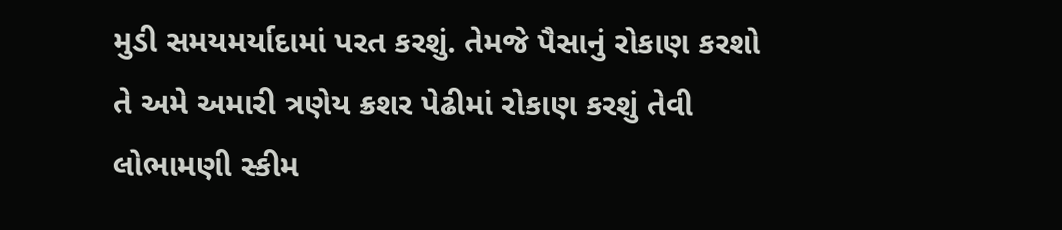મુડી સમયમર્યાદામાં પરત કરશું. તેમજે પૈસાનું રોકાણ કરશો તે અમે અમારી ત્રણેય ક્રશર પેઢીમાં રોકાણ કરશું તેવી લોભામણી સ્કીમ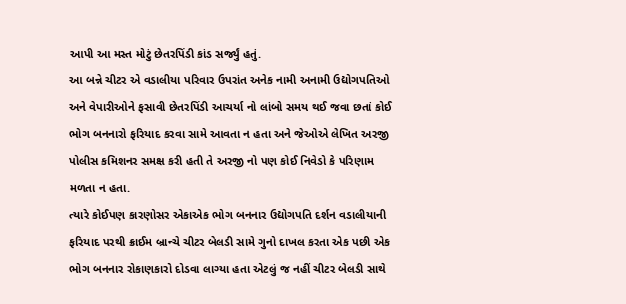આપી આ મસ્ત મોટું છેતરપિંડી કાંડ સર્જ્યું હતું.
આ બન્ને ચીટર એ વડાલીયા પરિવાર ઉપરાંત અનેક નામી અનામી ઉદ્યોગપતિઓ અને વેપારીઓને ફસાવી છેતરપિંડી આચર્યા નો લાંબો સમય થઈ જવા છતાં કોઈ ભોગ બનનારો ફરિયાદ કરવા સામે આવતા ન હતા અને જેઓએ લેખિત અરજી પોલીસ કમિશનર સમક્ષ કરી હતી તે અરજી નો પણ કોઈ નિવેડો કે પરિણામ મળતા ન હતા.
ત્યારે કોઈપણ કારણોસર એકાએક ભોગ બનનાર ઉદ્યોગપતિ દર્શન વડાલીયાની ફરિયાદ પરથી ક્રાઈમ બ્રાન્ચે ચીટર બેલડી સામે ગુનો દાખલ કરતા એક પછી એક ભોગ બનનાર રોકાણકારો દોડવા લાગ્યા હતા એટલું જ નહીં ચીટર બેલડી સાથે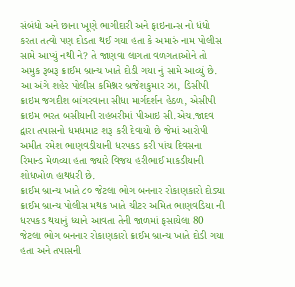સંબંધો અને છાના ખૂણે ભાગીદારી અને ફાઇનાન્સ નો ધંધો કરતા તત્વો પણ દોડતા થઈ ગયા હતા કે અમારું નામ પોલીસ સામે આપ્યું નથી ને? તે જાણવા લાગતા વળગતાઓને તો અમુક રૂબરૂ ક્રાઈમ બ્રાન્ચ ખાતે દોડી ગયા નું સામે આવ્યું છે.
આ અંગે શહેર પોલીસ કમિશ્નર બ્રજેશકુમાર ઝા, ડિસીપી ક્રાઇમ જગદીશ બાંગરવાના સીધા માર્ગદર્શન હેઠળ, એસીપી ક્રાઇમ ભરત બસીયાની રાહબરીમાં પીઆઇ સી.એચ.જાદવ દ્વારા તપાસનો ધમધમાટ શરૂ કરી દેવાયો છે જેમાં આરોપી અમીત રમેશ ભાણવડીયાની ધરપકડ કરી પાંચ દિવસના રિમાન્ડ મેળવ્યા હતા જ્યારે વિજય હરીભાઈ માકડીયાની શોધખોળ હાથધરી છે.
ક્રાઈમ બ્રાન્ચ ખાતે ૮૦ જેટલા ભોગ બનનાર રોકાણકારો દોડ્યા
ક્રાઈમ બ્રાન્ચ પોલીસ મથક ખાતે ચીટર અમિત ભાણવડિયા ની ધરપકડ થયાનું ધ્યાને આવતા તેની જાળમાં ફસાયેલા 80 જેટલા ભોગ બનનાર રોકાણકારો ક્રાઈમ બ્રાન્ચ ખાતે દોડી ગયા હતા અને તપાસની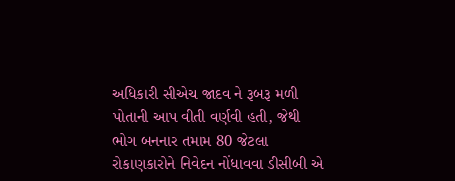અધિકારી સીએચ જાદવ ને રૂબરૂ મળી પોતાની આપ વીતી વર્ણવી હતી, જેથી ભોગ બનનાર તમામ 80 જેટલા રોકાણકારોને નિવેદન નોંધાવવા ડીસીબી એ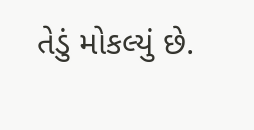તેડું મોકલ્યું છે.